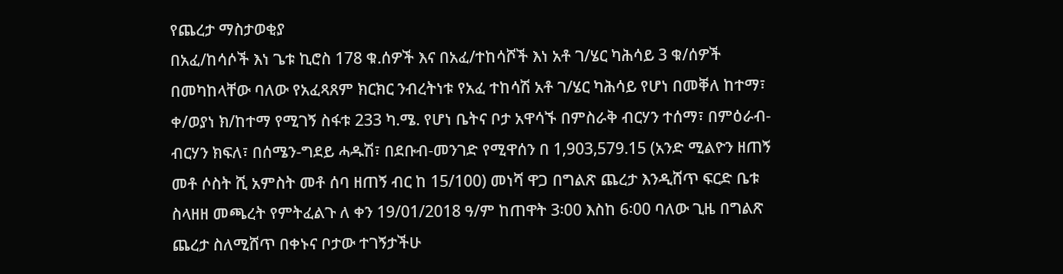የጨረታ ማስታወቂያ
በአፈ/ከሳሶች እነ ጌቱ ኪሮስ 178 ቁ.ሰዎች እና በአፈ/ተከሳሾች እነ አቶ ገ/ሄር ካሕሳይ 3 ቁ/ሰዎች በመካከላቸው ባለው የአፈጻጸም ክርክር ንብረትነቱ የአፈ ተከሳሽ አቶ ገ/ሄር ካሕሳይ የሆነ በመቐለ ከተማ፣ ቀ/ወያነ ክ/ከተማ የሚገኝ ስፋቱ 233 ካ.ሜ. የሆነ ቤትና ቦታ አዋሳኙ በምስራቅ ብርሃን ተሰማ፣ በምዕራብ- ብርሃን ክፍለ፣ በሰሜን-ግደይ ሓዱሽ፣ በደቡብ-መንገድ የሚዋሰን በ 1,903,579.15 (አንድ ሚልዮን ዘጠኝ መቶ ሶስት ሺ አምስት መቶ ሰባ ዘጠኝ ብር ከ 15/100) መነሻ ዋጋ በግልጽ ጨረታ እንዲሸጥ ፍርድ ቤቱ ስላዘዘ መጫረት የምትፈልጉ ለ ቀን 19/01/2018 ዓ/ም ከጠዋት 3፡00 እስከ 6፡00 ባለው ጊዜ በግልጽ ጨረታ ስለሚሸጥ በቀኑና ቦታው ተገኝታችሁ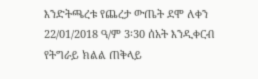እንድትጫረቱ የጨረታ ውጤት ደሞ ለቀን 22/01/2018 ዓ/ም 3፡30 ሰአት እንዲቀርብ የትግራይ ክልል ጠቅላይ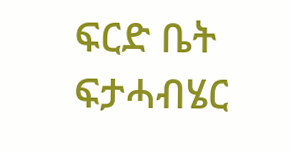ፍርድ ቤት ፍታሓብሄር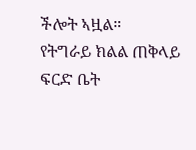ችሎት ኣዟል።
የትግራይ ክልል ጠቅላይ ፍርድ ቤት